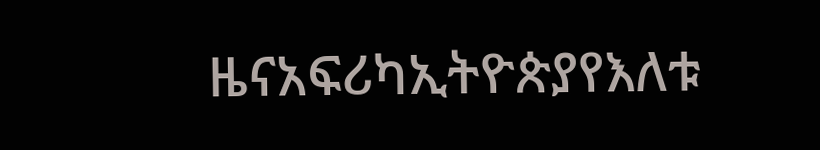ዜናአፍሪካኢትዮጵያየእለቱ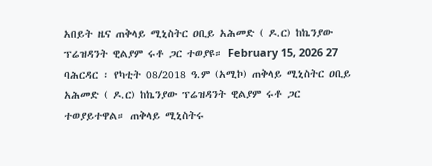አበይት ዜና ጠቅላይ ሚኒስትር ዐቢይ አሕመድ ( ዶ.ር) ከኬንያው ፕሬዝዳንት ዊልያም ሩቶ ጋር ተወያዩ። February 15, 2026 27 ባሕርዳር ፡ የካቲት 08/2018 ዓ.ም (አሚኮ) ጠቅላይ ሚኒስትር ዐቢይ አሕመድ ( ዶ.ር) ከኬንያው ፕሬዝዳንት ዊልያም ሩቶ ጋር ተወያይተዋል። ጠቅላይ ሚኒስትሩ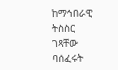ከማኅበራዊ ትስስር ገጻቸው ባሰፈሩት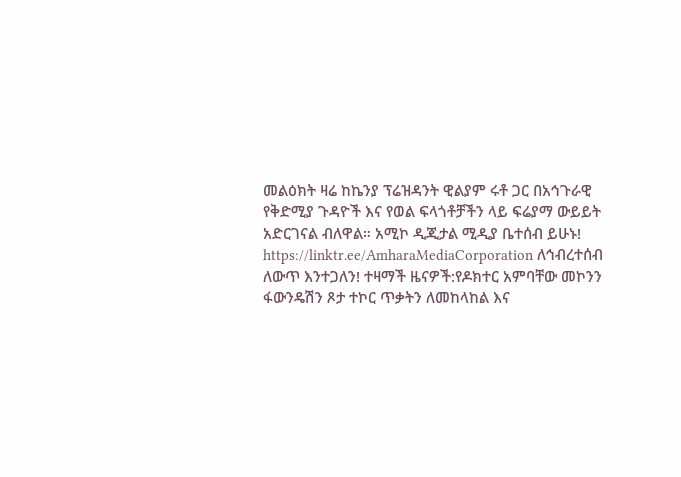መልዕክት ዛሬ ከኬንያ ፕሬዝዳንት ዊልያም ሩቶ ጋር በአኅጉራዊ የቅድሚያ ጉዳዮች እና የወል ፍላጎቶቻችን ላይ ፍሬያማ ውይይት አድርገናል ብለዋል። አሚኮ ዲጂታል ሚዲያ ቤተሰብ ይሁኑ! https://linktr.ee/AmharaMediaCorporation ለኅብረተሰብ ለውጥ እንተጋለን! ተዛማች ዜናዎች:የዶክተር አምባቸው መኮንን ፋውንዴሽን ጾታ ተኮር ጥቃትን ለመከላከል እና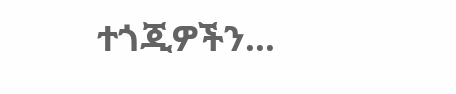ተጎጂዎችን…